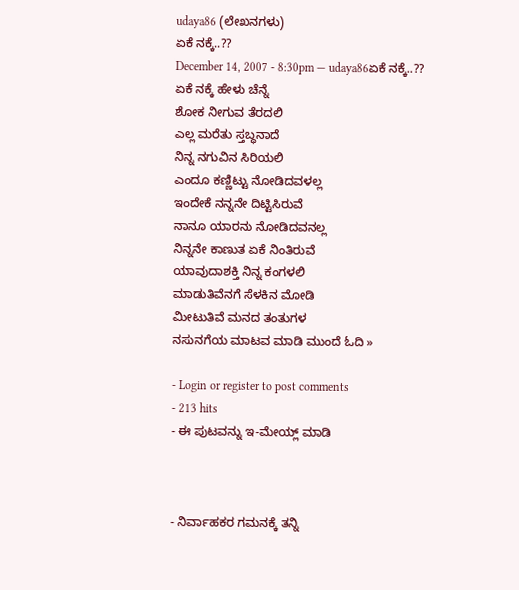udaya86 (ಲೇಖನಗಳು)
ಏಕೆ ನಕ್ಕೆ..??
December 14, 2007 - 8:30pm — udaya86ಏಕೆ ನಕ್ಕೆ..??
ಏಕೆ ನಕ್ಕೆ ಹೇಳು ಚೆನ್ನೆ
ಶೋಕ ನೀಗುವ ತೆರದಲಿ
ಎಲ್ಲ ಮರೆತು ಸ್ತಬ್ಧನಾದೆ
ನಿನ್ನ ನಗುವಿನ ಸಿರಿಯಲಿ
ಎಂದೂ ಕಣ್ಣಿಟ್ಟು ನೋಡಿದವಳಲ್ಲ
ಇಂದೇಕೆ ನನ್ನನೇ ದಿಟ್ಟಿಸಿರುವೆ
ನಾನೂ ಯಾರನು ನೋಡಿದವನಲ್ಲ
ನಿನ್ನನೇ ಕಾಣುತ ಏಕೆ ನಿಂತಿರುವೆ
ಯಾವುದಾಶಕ್ತಿ ನಿನ್ನ ಕಂಗಳಲಿ
ಮಾಡುತಿವೆನಗೆ ಸೆಳಕಿನ ಮೋಡಿ
ಮೀಟುತಿವೆ ಮನದ ತಂತುಗಳ
ನಸುನಗೆಯ ಮಾಟವ ಮಾಡಿ ಮುಂದೆ ಓದಿ »

- Login or register to post comments
- 213 hits
- ಈ ಪುಟವನ್ನು ಇ-ಮೇಯ್ಲ್ ಮಾಡಿ



- ನಿರ್ವಾಹಕರ ಗಮನಕ್ಕೆ ತನ್ನಿ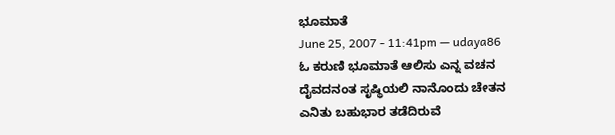ಭೂಮಾತೆ
June 25, 2007 - 11:41pm — udaya86
ಓ ಕರುಣಿ ಭೂಮಾತೆ ಆಲಿಸು ಎನ್ನ ವಚನ
ದೈವದನಂತ ಸೃಷ್ಥಿಯಲಿ ನಾನೊಂದು ಚೇತನ
ಎನಿತು ಬಹುಭಾರ ತಡೆದಿರುವೆ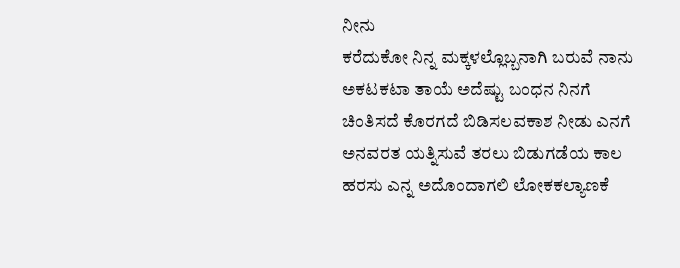ನೀನು
ಕರೆದುಕೋ ನಿನ್ನ ಮಕ್ಕಳಲ್ಲೊಬ್ಬನಾಗಿ ಬರುವೆ ನಾನು
ಅಕಟಕಟಾ ತಾಯೆ ಅದೆಷ್ಟು ಬಂಧನ ನಿನಗೆ
ಚಿಂತಿಸದೆ ಕೊರಗದೆ ಬಿಡಿಸಲವಕಾಶ ನೀಡು ಎನಗೆ
ಅನವರತ ಯತ್ನಿಸುವೆ ತರಲು ಬಿಡುಗಡೆಯ ಕಾಲ
ಹರಸು ಎನ್ನ ಅದೊಂದಾಗಲಿ ಲೋಕಕಲ್ಯಾಣಕೆ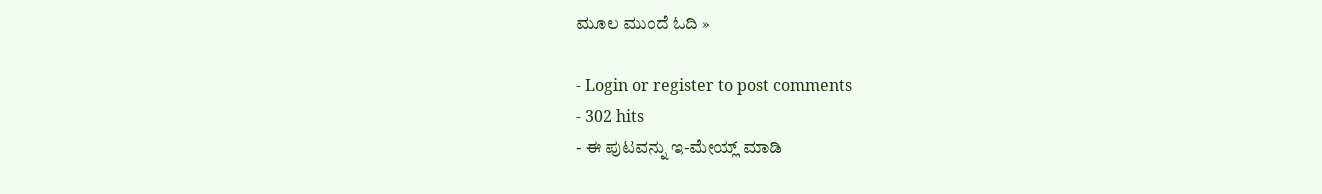ಮೂಲ ಮುಂದೆ ಓದಿ »

- Login or register to post comments
- 302 hits
- ಈ ಪುಟವನ್ನು ಇ-ಮೇಯ್ಲ್ ಮಾಡಿ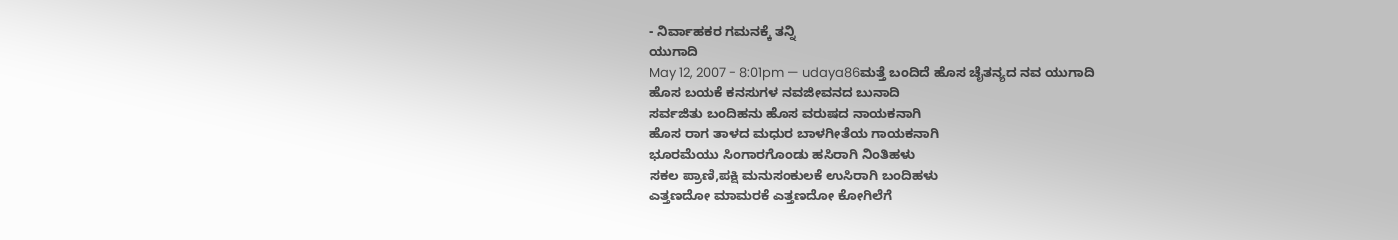- ನಿರ್ವಾಹಕರ ಗಮನಕ್ಕೆ ತನ್ನಿ
ಯುಗಾದಿ
May 12, 2007 - 8:01pm — udaya86ಮತ್ತೆ ಬಂದಿದೆ ಹೊಸ ಚೈತನ್ಯದ ನವ ಯುಗಾದಿ
ಹೊಸ ಬಯಕೆ ಕನಸುಗಳ ನವಜೀವನದ ಬುನಾದಿ
ಸರ್ವಜಿತು ಬಂದಿಹನು ಹೊಸ ವರುಷದ ನಾಯಕನಾಗಿ
ಹೊಸ ರಾಗ ತಾಳದ ಮಧುರ ಬಾಳಗೀತೆಯ ಗಾಯಕನಾಗಿ
ಭೂರಮೆಯು ಸಿಂಗಾರಗೊಂಡು ಹಸಿರಾಗಿ ನಿಂತಿಹಳು
ಸಕಲ ಪ್ರಾಣಿ,ಪಕ್ಷಿ ಮನುಸಂಕುಲಕೆ ಉಸಿರಾಗಿ ಬಂದಿಹಳು
ಎತ್ತಣದೋ ಮಾಮರಕೆ ಎತ್ತಣದೋ ಕೋಗಿಲೆಗೆ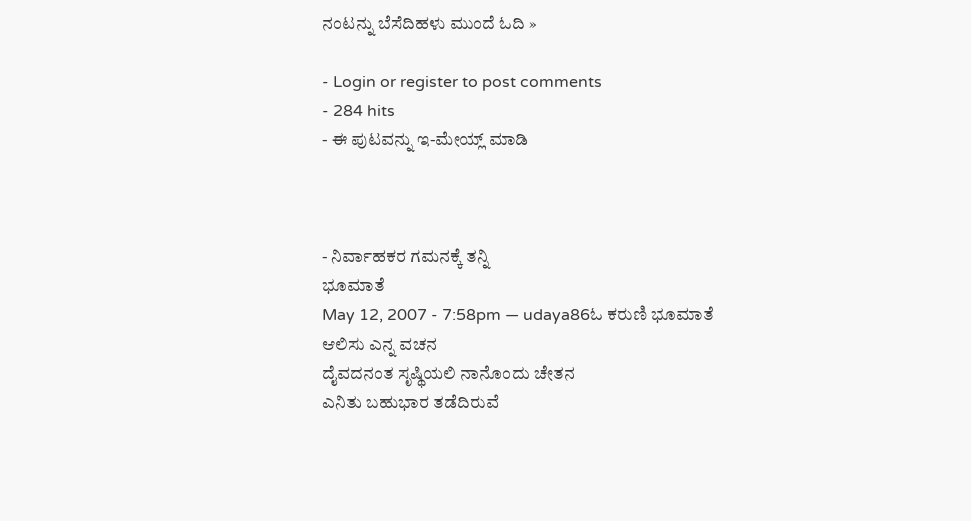ನಂಟನ್ನು ಬೆಸೆದಿಹಳು ಮುಂದೆ ಓದಿ »

- Login or register to post comments
- 284 hits
- ಈ ಪುಟವನ್ನು ಇ-ಮೇಯ್ಲ್ ಮಾಡಿ



- ನಿರ್ವಾಹಕರ ಗಮನಕ್ಕೆ ತನ್ನಿ
ಭೂಮಾತೆ
May 12, 2007 - 7:58pm — udaya86ಓ ಕರುಣಿ ಭೂಮಾತೆ ಆಲಿಸು ಎನ್ನ ವಚನ
ದೈವದನಂತ ಸೃಷ್ಥಿಯಲಿ ನಾನೊಂದು ಚೇತನ
ಎನಿತು ಬಹುಭಾರ ತಡೆದಿರುವೆ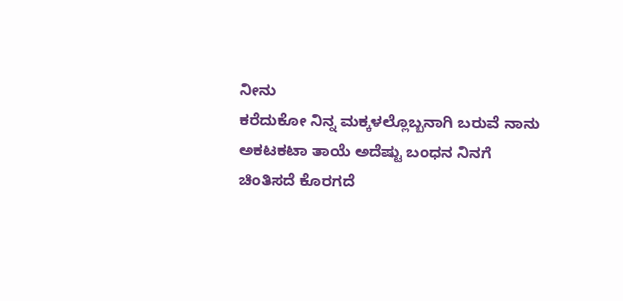ನೀನು
ಕರೆದುಕೋ ನಿನ್ನ ಮಕ್ಕಳಲ್ಲೊಬ್ಬನಾಗಿ ಬರುವೆ ನಾನು
ಅಕಟಕಟಾ ತಾಯೆ ಅದೆಷ್ಟು ಬಂಧನ ನಿನಗೆ
ಚಿಂತಿಸದೆ ಕೊರಗದೆ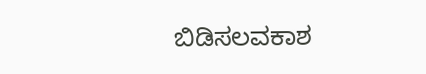ಬಿಡಿಸಲವಕಾಶ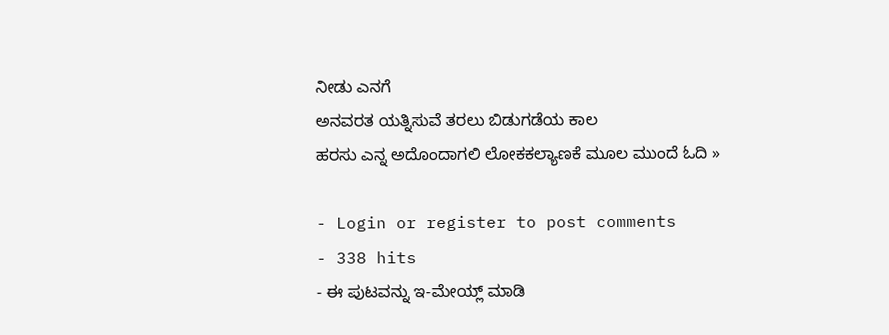ನೀಡು ಎನಗೆ
ಅನವರತ ಯತ್ನಿಸುವೆ ತರಲು ಬಿಡುಗಡೆಯ ಕಾಲ
ಹರಸು ಎನ್ನ ಅದೊಂದಾಗಲಿ ಲೋಕಕಲ್ಯಾಣಕೆ ಮೂಲ ಮುಂದೆ ಓದಿ »

- Login or register to post comments
- 338 hits
- ಈ ಪುಟವನ್ನು ಇ-ಮೇಯ್ಲ್ ಮಾಡಿ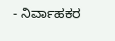- ನಿರ್ವಾಹಕರ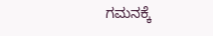ಗಮನಕ್ಕೆ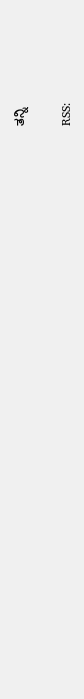ತನ್ನಿ

RSS: